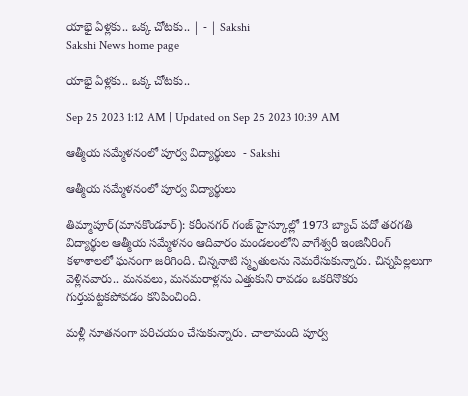యాభై ఏళ్లకు.. ఒక్క చోటకు.. | - | Sakshi
Sakshi News home page

యాభై ఏళ్లకు.. ఒక్క చోటకు..

Sep 25 2023 1:12 AM | Updated on Sep 25 2023 10:39 AM

ఆత్మీయ సమ్మేళనంలో పూర్వ విద్యార్థులు  - Sakshi

ఆత్మీయ సమ్మేళనంలో పూర్వ విద్యార్థులు

తిమ్మాపూర్‌(మానకొండూర్‌): కరీంనగర్‌ గంజ్‌ హైస్కూల్లో 1973 బ్యాచ్‌ పదో తరగతి విద్యార్థుల ఆత్మీయ సమ్మేళనం ఆదివారం మండలంలోని వాగేశ్వరీ ఇంజినీరింగ్‌ కళాశాలలో ఘనంగా జరిగింది. చిన్ననాటి స్మృతులను నెమరేసుకున్నారు. చిన్నపిల్లలుగా వెళ్లినవారు.. మనవలు, మనమరాళ్లను ఎత్తుకుని రావడం ఒకరినొకరు గుర్తుపట్టకపోవడం కనిపించింది.

మళ్లీ నూతనంగా పరిచయం చేసుకున్నారు. చాలామంది పూర్వ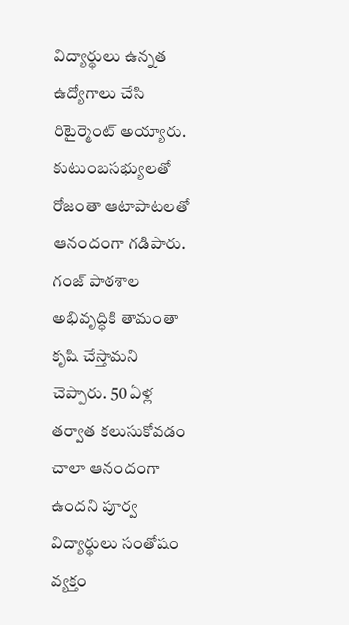విద్యార్థులు ఉన్నత ఉద్యోగాలు చేసి రిటైర్మెంట్‌ అయ్యారు. కుటుంబసభ్యులతో రోజంతా ఆటాపాటలతో ఆనందంగా గడిపారు. గంజ్‌ పాఠశాల అభివృద్ధికి తామంతా కృషి చేస్తామని చెప్పారు. 50 ఏళ్ల తర్వాత కలుసుకోవడం చాలా ఆనందంగా ఉందని పూర్వ విద్యార్థులు సంతోషం వ్యక్తం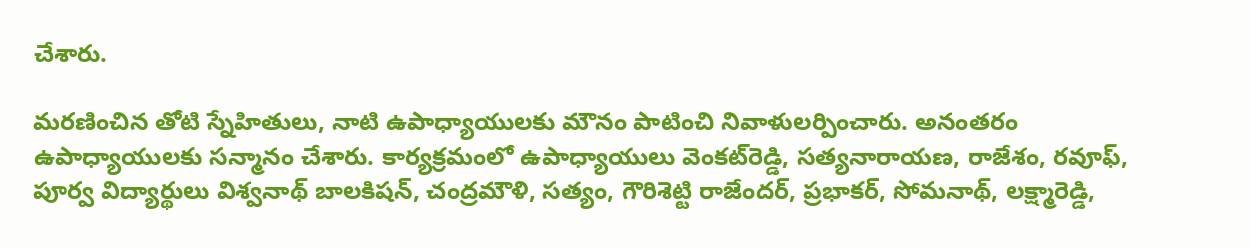చేశారు.

మరణించిన తోటి స్నేహితులు, నాటి ఉపాధ్యాయులకు మౌనం పాటించి నివాళులర్పించారు. అనంతరం ఉపాధ్యాయులకు సన్మానం చేశారు. కార్యక్రమంలో ఉపాధ్యాయులు వెంకట్‌రెడ్డి, సత్యనారాయణ, రాజేశం, రవూఫ్‌, పూర్వ విద్యార్థులు విశ్వనాథ్‌ బాలకిషన్‌, చంద్రమౌళి, సత్యం, గౌరిశెట్టి రాజేందర్‌, ప్రభాకర్‌, సోమనాథ్‌, లక్ష్మారెడ్డి,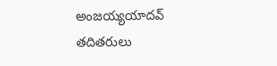అంజయ్యయాదవ్‌ తదితరులు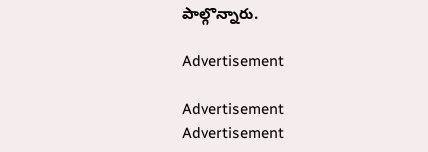పాల్గొన్నారు.

Advertisement

Advertisement
Advertisement